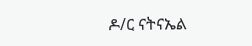ዶ/ር ናትናኤል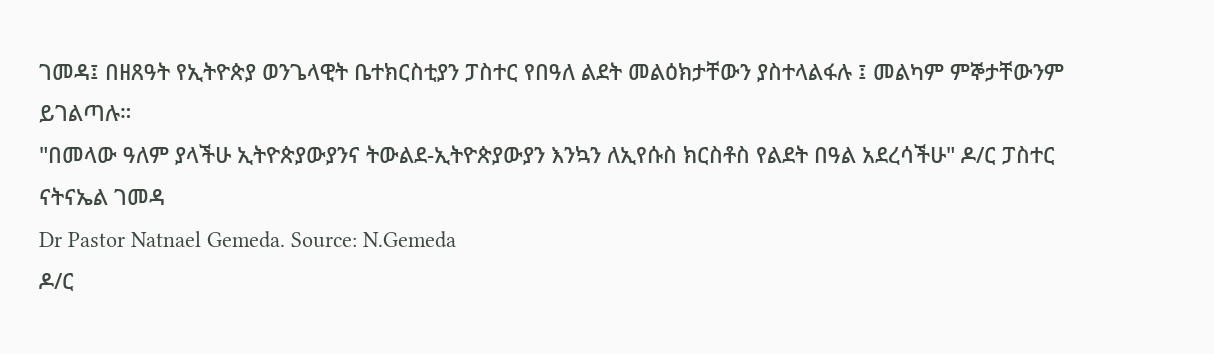ገመዳ፤ በዘጸዓት የኢትዮጵያ ወንጌላዊት ቤተክርስቲያን ፓስተር የበዓለ ልደት መልዕክታቸውን ያስተላልፋሉ ፤ መልካም ምኞታቸውንም ይገልጣሉ።
"በመላው ዓለም ያላችሁ ኢትዮጵያውያንና ትውልደ-ኢትዮጵያውያን እንኳን ለኢየሱስ ክርስቶስ የልደት በዓል አደረሳችሁ" ዶ/ር ፓስተር ናትናኤል ገመዳ
Dr Pastor Natnael Gemeda. Source: N.Gemeda
ዶ/ር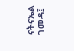ናትናኤል ገመዳ፤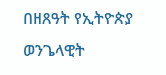በዘጸዓት የኢትዮጵያ ወንጌላዊት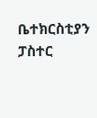ቤተክርስቲያን ፓስተር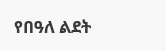የበዓለ ልደት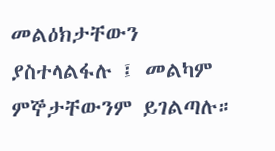መልዕክታቸውን ያስተላልፋሉ ፤ መልካም ምኞታቸውንም ይገልጣሉ።